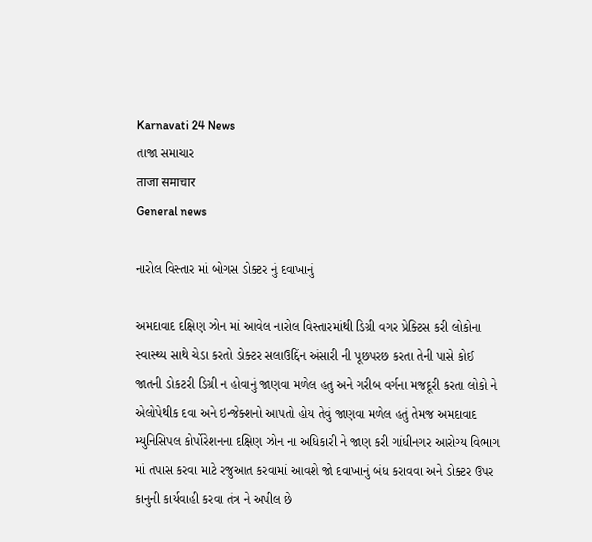Karnavati 24 News
તાજા સમાચાર
ताजा समाचार
General news

નારોલ વિસ્તાર માં બોગસ ડોક્ટર નું દવાખાનું

અમદાવાદ દક્ષિણ ઝોન માં આવેલ નારોલ વિસ્તારમાંથી ડિગ્રી વગર પ્રેક્ટિસ કરી લોકોના સ્વાસ્થ્ય સાથે ચેડા કરતો ડોક્ટર સલાઉદ્દિંન અંસારી ની પૂછપરછ કરતા તેની પાસે કોઈ જાતની ડોકટરી ડિગ્રી ન હોવાનું જાણવા મળેલ હતુ અને ગરીબ વર્ગના મજદૂરી કરતા લોકો ને એલોપેથીક દવા અને ઇન્જેક્શનો આપતો હોય તેવું જાણવા મળેલ હતું તેમજ અમદાવાદ મ્યુનિસિપલ કોર્પોરેશનના દક્ષિણ ઝોન ના અધિકારી ને જાણ કરી ગાંધીનગર આરોગ્ય વિભાગ માં તપાસ કરવા માટે રજુઆત કરવામાં આવશે જો દવાખાનું બંધ કરાવવા અને ડોક્ટર ઉપર કાનુની કાર્યવાહી કરવા તંત્ર ને અપીલ છે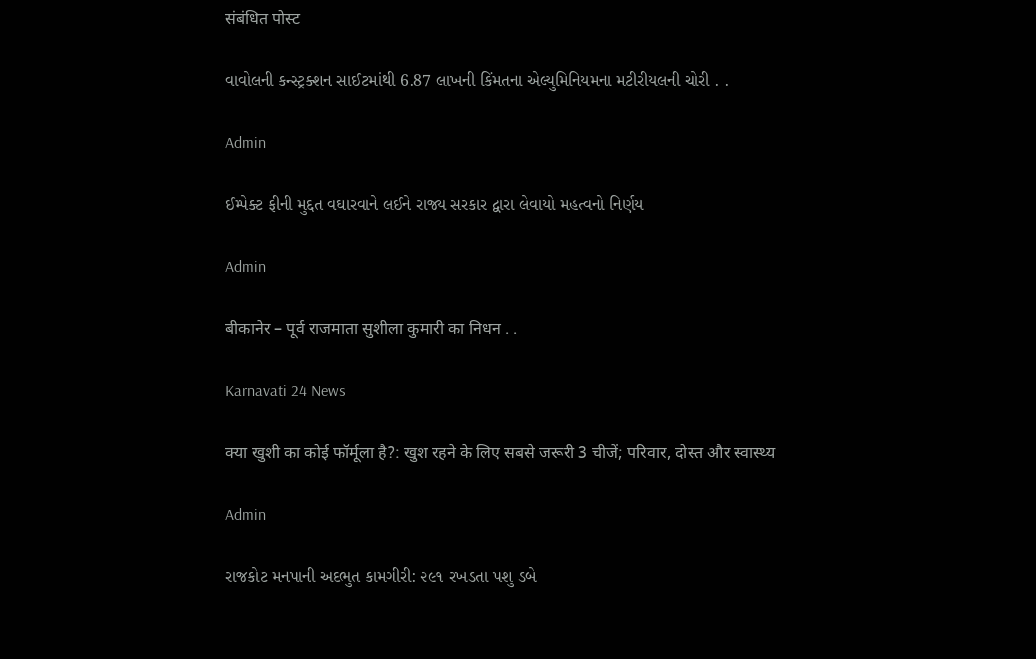संबंधित पोस्ट

વાવોલની કન્સ્ટ્રક્શન સાઈટમાંથી 6.87 લાખની કિંમતના એલ્યુમિનિયમના મટીરીયલની ચોરી . .

Admin

ઈમ્પેક્ટ ફીની મુદ્દત વઘારવાને લઈને રાજ્ય સરકાર દ્વારા લેવાયો મહત્વનો નિર્ણય

Admin

बीकानेर – पूर्व राजमाता सुशीला कुमारी का निधन . .

Karnavati 24 News

क्या खुशी का कोई फॉर्मूला है?: खुश रहने के लिए सबसे जरूरी 3 चीजें; परिवार, दोस्त और स्वास्थ्य

Admin

રાજકોટ મનપાની અદભુત કામગીરી: ૨૯૧ રખડતા પશુ ડબે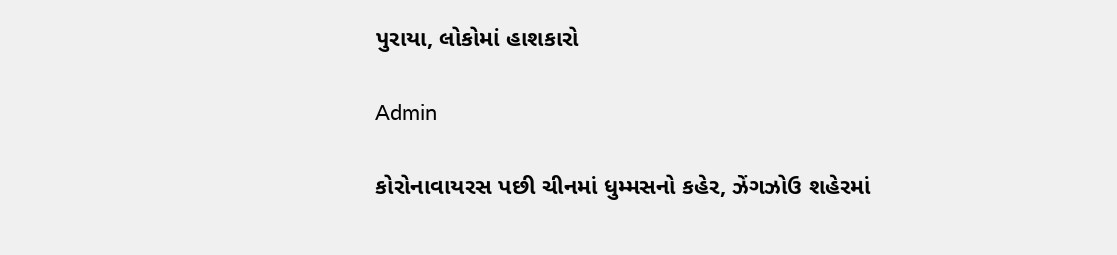પુરાયા, લોકોમાં હાશકારો

Admin

કોરોનાવાયરસ પછી ચીનમાં ધુમ્મસનો કહેર, ઝેંગઝોઉ શહેરમાં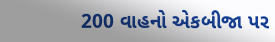200 વાહનો એકબીજા પર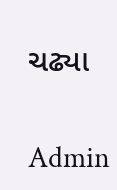ચઢ્યા

Admin